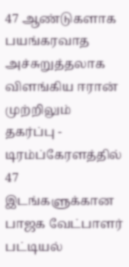47 ஆண்டுகளாக பயங்கரவாத அச்சுறுத்தலாக விளங்கிய ஈரான் முற்றிலும் தகர்ப்பு - டிரம்ப்கேரளத்தில் 47 இடங்களுக்கான பாஜக வேட்பாளர் பட்டியல்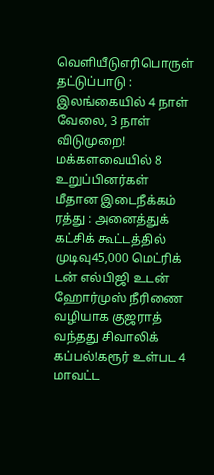வெளியீடுஎரிபொருள் தட்டுப்பாடு : இலங்கையில் 4 நாள் வேலை, 3 நாள் விடுமுறை! மக்களவையில் 8 உறுப்பினர்கள் மீதான இடைநீக்கம் ரத்து : அனைத்துக் கட்சிக் கூட்டத்தில் முடிவு45,000 மெட்ரிக் டன் எல்பிஜி உடன் ஹோர்முஸ் நீரிணை வழியாக குஜராத் வந்தது சிவாலிக் கப்பல்!கரூர் உள்பட 4 மாவட்ட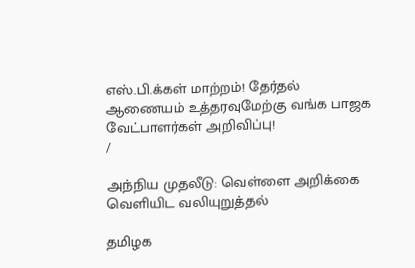எஸ்.பி.க்கள் மாற்றம்! தேர்தல் ஆணையம் உத்தரவுமேற்கு வங்க பாஜக வேட்பாளர்கள் அறிவிப்பு!
/

அந்நிய முதலீடு: வெள்ளை அறிக்கை வெளியிட வலியுறுத்தல்

தமிழக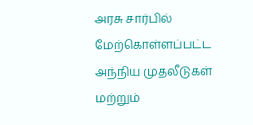அரசு சார்பில் மேற்கொள்ளப்பட்ட அந்நிய முதலீடுகள் மற்றும்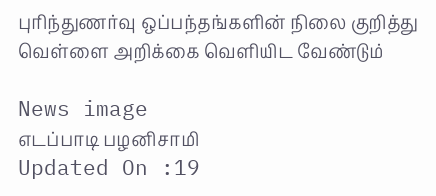புரிந்துணர்வு ஒப்பந்தங்களின் நிலை குறித்து வெள்ளை அறிக்கை வெளியிட வேண்டும்

News image
எடப்பாடி பழனிசாமி
Updated On :19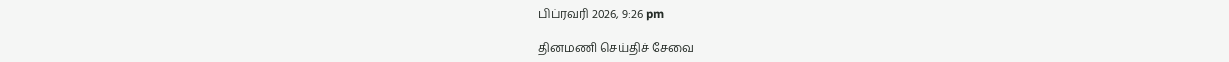பிப்ரவரி 2026, 9:26 pm

தினமணி செய்திச் சேவை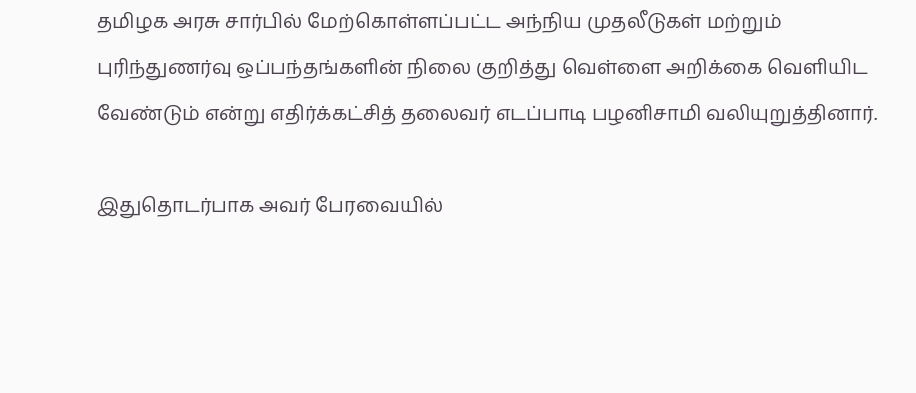தமிழக அரசு சார்பில் மேற்கொள்ளப்பட்ட அந்நிய முதலீடுகள் மற்றும் புரிந்துணர்வு ஒப்பந்தங்களின் நிலை குறித்து வெள்ளை அறிக்கை வெளியிட வேண்டும் என்று எதிர்க்கட்சித் தலைவர் எடப்பாடி பழனிசாமி வலியுறுத்தினார்.

இதுதொடர்பாக அவர் பேரவையில்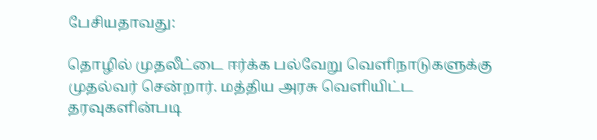பேசியதாவது:

தொழில் முதலீட்டை ஈர்க்க பல்வேறு வெளிநாடுகளுக்கு முதல்வர் சென்றார். மத்திய அரசு வெளியிட்ட தரவுகளின்படி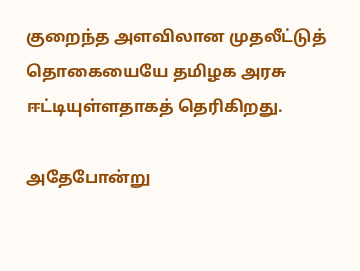குறைந்த அளவிலான முதலீட்டுத் தொகையையே தமிழக அரசு ஈட்டியுள்ளதாகத் தெரிகிறது.

அதேபோன்று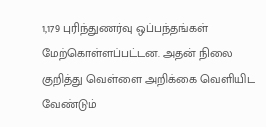1,179 புரிந்துணர்வு ஒப்பந்தங்கள் மேற்கொள்ளப்பட்டன. அதன் நிலை குறித்து வெள்ளை அறிக்கை வெளியிட வேண்டும்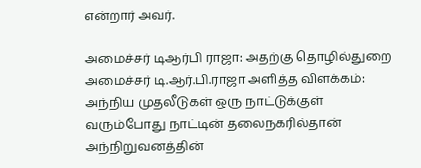என்றார் அவர்.

அமைச்சர் டிஆர்பி ராஜா: அதற்கு தொழில்துறை அமைச்சர் டி.ஆர்.பி.ராஜா அளித்த விளக்கம்: அந்நிய முதலீடுகள் ஒரு நாட்டுக்குள் வரும்போது நாட்டின் தலைநகரில்தான் அந்நிறுவனத்தின்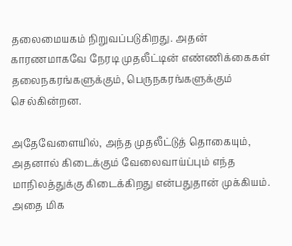தலைமையகம் நிறுவப்படுகிறது. அதன் காரணமாகவே நேரடி முதலீட்டின் எண்ணிக்கைகள் தலைநகரங்களுக்கும், பெருநகரங்களுக்கும் செல்கின்றன.

அதேவேளையில், அந்த முதலீட்டுத் தொகையும், அதனால் கிடைக்கும் வேலைவாய்ப்பும் எந்த மாநிலத்துக்கு கிடைக்கிறது என்பதுதான் முக்கியம். அதை மிக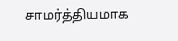சாமர்த்தியமாக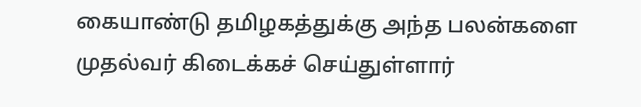கையாண்டு தமிழகத்துக்கு அந்த பலன்களை முதல்வர் கிடைக்கச் செய்துள்ளார்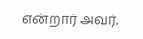என்றார் அவர்.